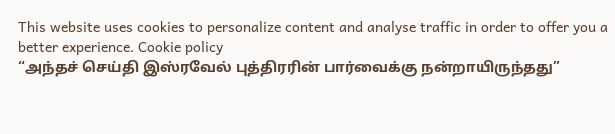This website uses cookies to personalize content and analyse traffic in order to offer you a better experience. Cookie policy
“அந்தச் செய்தி இஸ்ரவேல் புத்திரரின் பார்வைக்கு நன்றாயிருந்தது”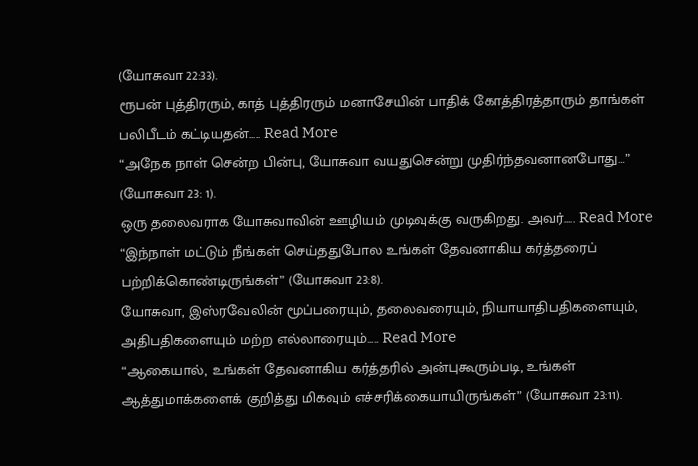(யோசுவா 22:33).
ரூபன் புத்திரரும், காத் புத்திரரும் மனாசேயின் பாதிக் கோத்திரத்தாரும் தாங்கள் பலிபீடம் கட்டியதன்..... Read More
“அநேக நாள் சென்ற பின்பு, யோசுவா வயதுசென்று முதிர்ந்தவனானபோது…” (யோசுவா 23: 1).
ஒரு தலைவராக யோசுவாவின் ஊழியம் முடிவுக்கு வருகிறது. அவர்..... Read More
“இந்நாள் மட்டும் நீங்கள் செய்ததுபோல உங்கள் தேவனாகிய கர்த்தரைப் பற்றிக்கொண்டிருங்கள்” (யோசுவா 23:8).
யோசுவா, இஸ்ரவேலின் மூப்பரையும், தலைவரையும், நியாயாதிபதிகளையும், அதிபதிகளையும் மற்ற எல்லாரையும்..... Read More
“ஆகையால், உங்கள் தேவனாகிய கர்த்தரில் அன்புகூரும்படி, உங்கள் ஆத்துமாக்களைக் குறித்து மிகவும் எச்சரிக்கையாயிருங்கள்” (யோசுவா 23:11).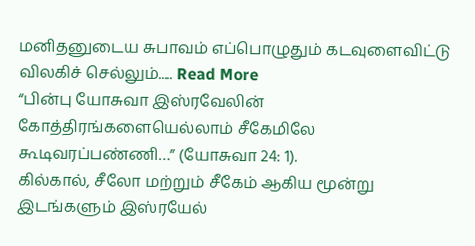மனிதனுடைய சுபாவம் எப்பொழுதும் கடவுளைவிட்டு விலகிச் செல்லும்..... Read More
“பின்பு யோசுவா இஸ்ரவேலின் கோத்திரங்களையெல்லாம் சீகேமிலே கூடிவரப்பண்ணி…” (யோசுவா 24: 1).
கில்கால், சீலோ மற்றும் சீகேம் ஆகிய மூன்று இடங்களும் இஸ்ரயேல்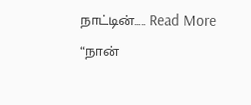நாட்டின்..... Read More
“நான்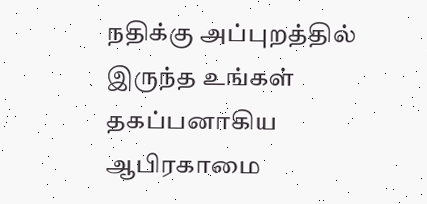நதிக்கு அப்புறத்தில் இருந்த உங்கள் தகப்பனாகிய ஆபிரகாமை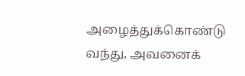அழைத்துக்கொண்டு வந்து, அவனைக்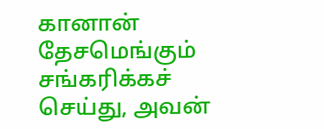கானான் தேசமெங்கும் சங்கரிக்கச் செய்து, அவன்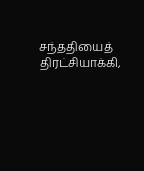சந்ததியைத் திரட்சியாக்கி,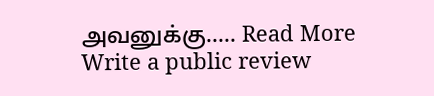அவனுக்கு..... Read More
Write a public review